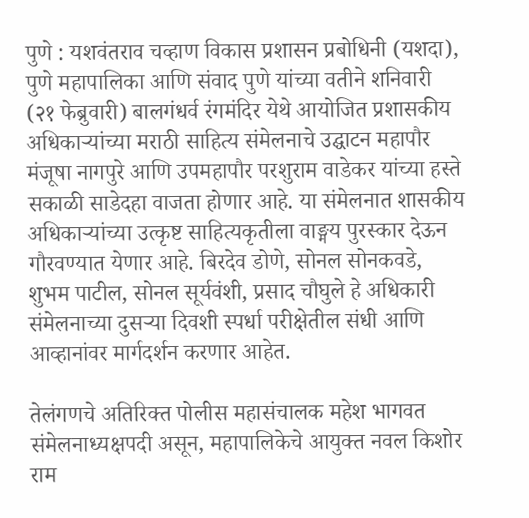पुणे : यशवंतराव चव्हाण विकास प्रशासन प्रबोधिनी (यशदा), पुणे महापालिका आणि संवाद पुणे यांच्या वतीने शनिवारी (२१ फेब्रुवारी) बालगंधर्व रंगमंदिर येथे आयोजित प्रशासकीय अधिकाऱ्यांच्या मराठी साहित्य संमेलनाचे उद्घाटन महापौर मंजूषा नागपुरे आणि उपमहापौर परशुराम वाडेकर यांच्या हस्ते सकाळी साडेदहा वाजता होणार आहे. या संमेलनात शासकीय अधिकाऱ्यांच्या उत्कृष्ट साहित्यकृतीला वाङ्मय पुरस्कार देऊन गौरवण्यात येणार आहे. बिरदेव डोणे, सोनल सोनकवडे, शुभम पाटील, सोनल सूर्यवंशी, प्रसाद चौघुले हे अधिकारी संमेलनाच्या दुसऱ्या दिवशी स्पर्धा परीक्षेतील संधी आणि आव्हानांवर मार्गदर्शन करणार आहेत.

तेलंगणचे अतिरिक्त पोलीस महासंचालक महेश भागवत संमेलनाध्यक्षपदी असून, महापालिकेचे आयुक्त नवल किशोर राम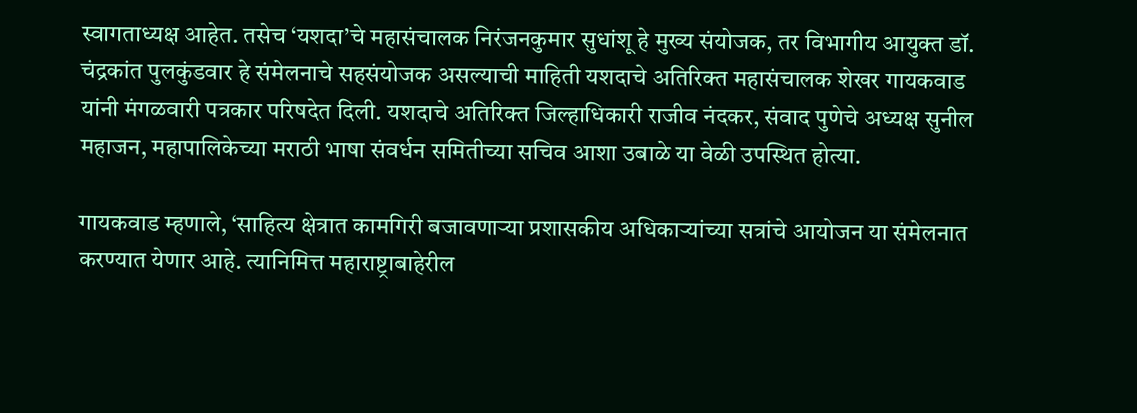स्वागताध्यक्ष आहेत. तसेच ‘यशदा’चे महासंचालक निरंजनकुमार सुधांशू हे मुख्य संयोजक, तर विभागीय आयुक्त डॉ. चंद्रकांत पुलकुंडवार हे संमेलनाचे सहसंयोजक असल्याची माहिती यशदाचे अतिरिक्त महासंचालक शेखर गायकवाड यांनी मंगळवारी पत्रकार परिषदेत दिली. यशदाचे अतिरिक्त जिल्हाधिकारी राजीव नंदकर, संवाद पुणेचे अध्यक्ष सुनील महाजन, महापालिकेच्या मराठी भाषा संवर्धन समितीच्या सचिव आशा उबाळे या वेळी उपस्थित होत्या.

गायकवाड म्हणाले, ‘साहित्य क्षेत्रात कामगिरी बजावणाऱ्या प्रशासकीय अधिकाऱ्यांच्या सत्रांचे आयोजन या संमेलनात करण्यात येणार आहे. त्यानिमित्त महाराष्ट्राबाहेरील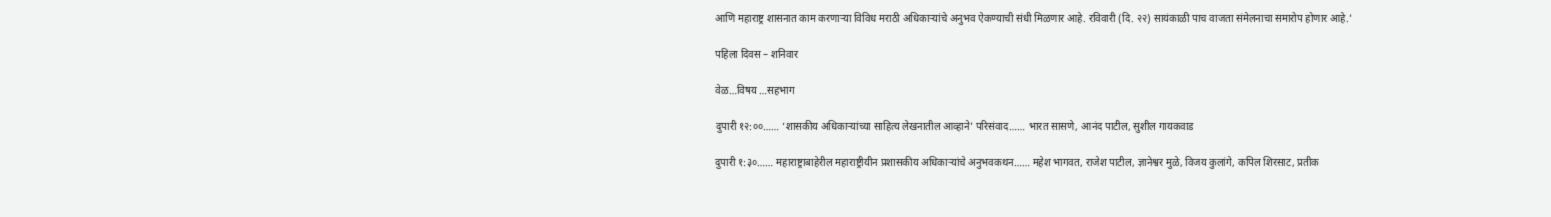आणि महाराष्ट्र शासनात काम करणाऱ्या विविध मराठी अधिकाऱ्यांचे अनुभव ऐकण्याची संधी मिळणार आहे. रविवारी (दि. २२) सायंकाळी पाच वाजता संमेलनाचा समारोप होणार आहे.’

पहिला दिवस – शनिवार

वेळ…विषय …सहभाग

दुपारी १२:००…… ‘शासकीय अधिकाऱ्यांच्या साहित्य लेखनातील आव्हाने’ परिसंवाद…… भारत सासणे, आनंद पाटील, सुशील गायकवाड

दुपारी १:३०…… महाराष्ट्राबाहेरील महाराष्ट्रीयीन प्रशासकीय अधिकाऱ्यांचे अनुभवकथन…… महेश भागवत, राजेश पाटील, ज्ञानेश्वर मुळे, विजय कुलांगे, कपिल शिरसाट, प्रतीक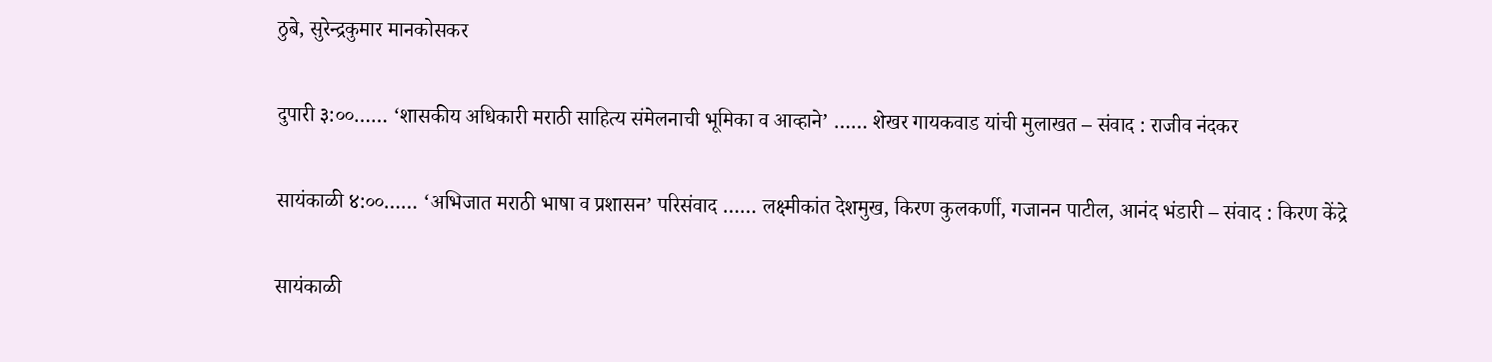ठुबे, सुरेन्द्रकुमार मानकोसकर

दुपारी ३:००…… ‘शासकीय अधिकारी मराठी साहित्य संमेलनाची भूमिका व आव्हाने’ …… शेखर गायकवाड यांची मुलाखत – संवाद : राजीव नंदकर

सायंकाळी ४:००…… ‘अभिजात मराठी भाषा व प्रशासन’ परिसंवाद …… लक्ष्मीकांत देशमुख, किरण कुलकर्णी, गजानन पाटील, आनंद भंडारी – संवाद : किरण केंद्रे

सायंकाळी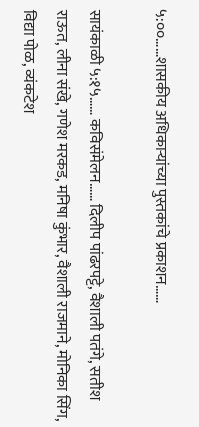५:००……शासकीय अधिकाऱ्यांच्या पुस्तकांचे प्रकाशन……

सायंकाळी ५:१५…… कविसंमेलन…… दिलीप पांढरपट्टे, वैशाली पतंगे, सतीश राऊत, लीना संखे, गणेश मरकड, मनिषा कुंभार, वैशाली राजमाने, मोनिका सिंग, विद्या पोळ, व्यंकटेश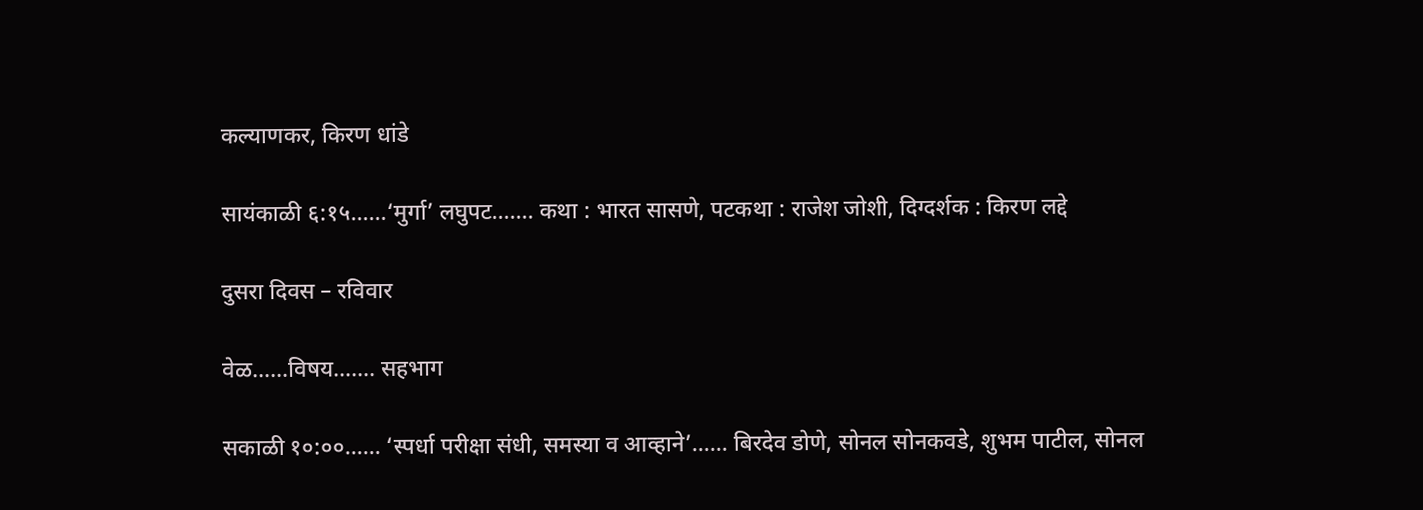कल्याणकर, किरण धांडे

सायंकाळी ६:१५……‘मुर्गा’ लघुपट……. कथा : भारत सासणे, पटकथा : राजेश जोशी, दिग्दर्शक : किरण लद्दे

दुसरा दिवस – रविवार

वेळ……विषय……. सहभाग

सकाळी १०:००…… ‘स्पर्धा परीक्षा संधी, समस्या व आव्हाने’…… बिरदेव डोणे, सोनल सोनकवडे, शुभम पाटील, सोनल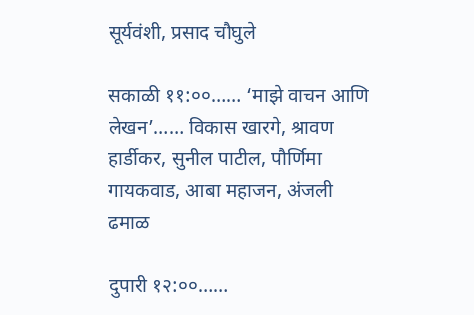सूर्यवंशी, प्रसाद चौघुले

सकाळी ११:००…… ‘माझे वाचन आणि लेखन’…… विकास खारगे, श्रावण हार्डीकर, सुनील पाटील, पौर्णिमा गायकवाड, आबा महाजन, अंजली ढमाळ

दुपारी १२:००……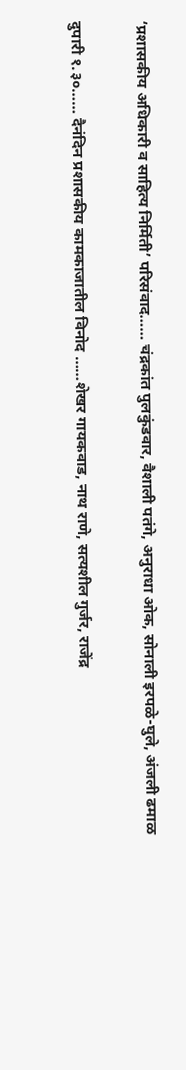‘प्रशासकीय अधिकारी व साहित्य निर्मिती’ परिसंवाद…… चंद्रकांत पुलकुंडवार, वैशाली पतंगे, अनुराधा ओक, सोनाली इरपळे-घुले, अंजली ढमाळ

दुपारी १.३०…… दैनंदिन प्रशासकीय कामकाजातील विनोद ……शेखर गायकवाड, नाथ राणे, सत्यशील गुर्जर, राजेंद्र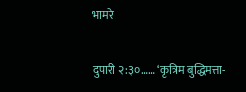भामरे

दुपारी २:३०…… ‘कृत्रिम बुद्धिमत्ता-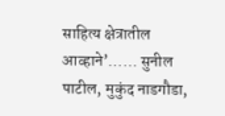साहित्य क्षेत्रातील आव्हाने’…… सुनील पाटील, मुकुंद नाडगौडा,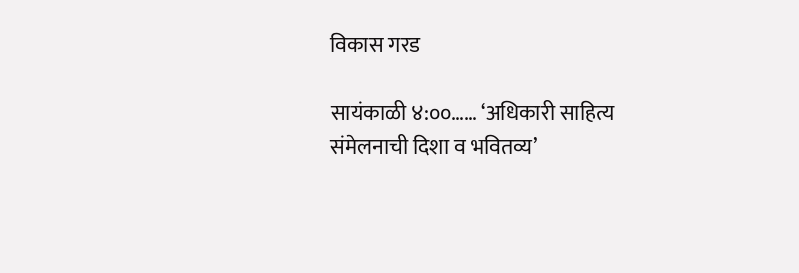विकास गरड

सायंकाळी ४:००…… ‘अधिकारी साहित्य संमेलनाची दिशा व भवितव्य’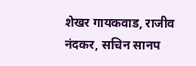शेखर गायकवाड, राजीव नंदकर, सचिन सानप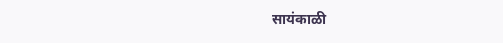सायंकाळी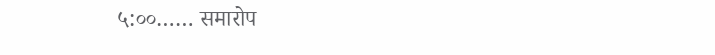५:००…… समारोप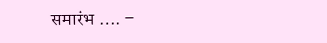समारंभ …. –